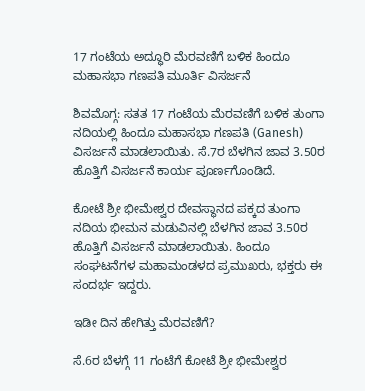17 ಗಂಟೆಯ ಅದ್ಧೂರಿ ಮೆರವಣಿಗೆ ಬಳಿಕ ಹಿಂದೂ ಮಹಾಸಭಾ ಗಣಪತಿ ಮೂರ್ತಿ ವಿಸರ್ಜನೆ

ಶಿವಮೊಗ್ಗ: ಸತತ 17 ಗಂಟೆಯ ಮೆರವಣಿಗೆ ಬಳಿಕ ತುಂಗಾ ನದಿಯಲ್ಲಿ ಹಿಂದೂ ಮಹಾಸಭಾ ಗಣಪತಿ (Ganesh) ವಿಸರ್ಜನೆ ಮಾಡಲಾಯಿತು. ಸೆ.7ರ ಬೆಳಗಿನ ಜಾವ 3.50ರ ಹೊತ್ತಿಗೆ ವಿಸರ್ಜನೆ ಕಾರ್ಯ ಪೂರ್ಣಗೊಂಡಿದೆ.

ಕೋಟೆ ಶ್ರೀ ಭೀಮೇಶ್ವರ ದೇವಸ್ಥಾನದ ಪಕ್ಕದ ತುಂಗಾ ನದಿಯ ಭೀಮನ ಮಡುವಿನಲ್ಲಿ ಬೆಳಗಿನ ಜಾವ 3.50ರ ಹೊತ್ತಿಗೆ ವಿಸರ್ಜನೆ ಮಾಡಲಾಯಿತು. ಹಿಂದೂ ಸಂಘಟನೆಗಳ ಮಹಾಮಂಡಳದ ಪ್ರಮುಖರು, ಭಕ್ತರು ಈ ಸಂದರ್ಭ ಇದ್ದರು.

ಇಡೀ ದಿನ ಹೇಗಿತ್ತು ಮೆರವಣಿಗೆ?

ಸೆ.6ರ ಬೆಳಗ್ಗೆ 11 ಗಂಟೆಗೆ ಕೋಟೆ ಶ್ರೀ ಭೀಮೇಶ್ವರ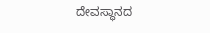ದೇವಸ್ಥಾನದ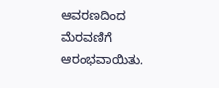ಆವರಣದಿಂದ ಮೆರವಣಿಗೆ ಆರಂಭವಾಯಿತು.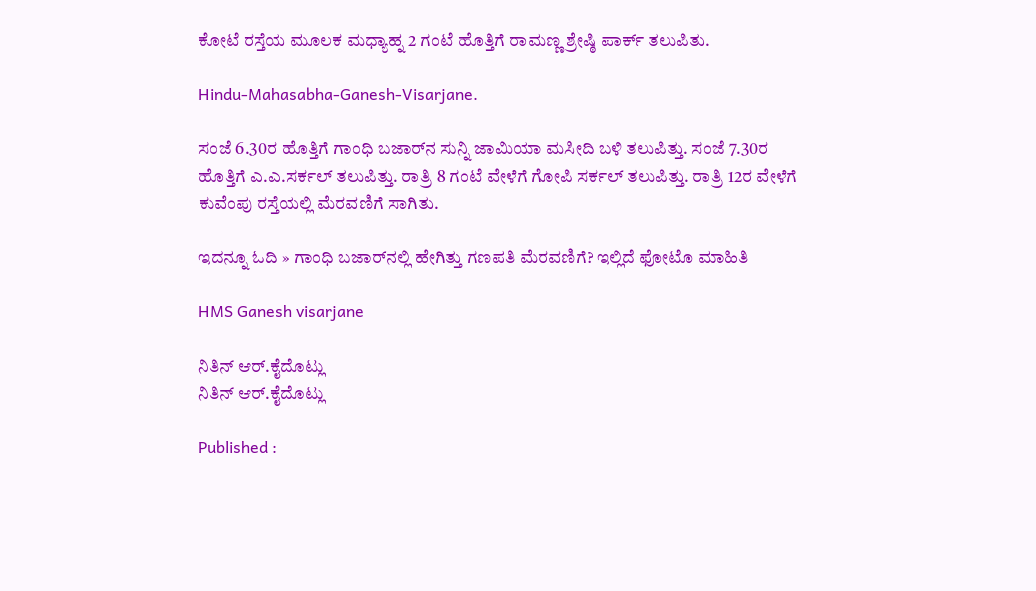ಕೋಟೆ ರಸ್ತೆಯ ಮೂಲಕ ಮಧ್ಯಾಹ್ನ 2 ಗಂಟೆ ಹೊತ್ತಿಗೆ ರಾಮಣ್ಣ ಶ್ರೇಷ್ಠಿ ಪಾರ್ಕ್‌ ತಲುಪಿತು.

Hindu-Mahasabha-Ganesh-Visarjane.

ಸಂಜೆ 6.30ರ ಹೊತ್ತಿಗೆ ಗಾಂಧಿ ಬಜಾರ್‌ನ ಸುನ್ನಿ ಜಾಮಿಯಾ ಮಸೀದಿ ಬಳಿ ತಲುಪಿತ್ತು. ಸಂಜೆ 7.30ರ ಹೊತ್ತಿಗೆ ಎ.ಎ.ಸರ್ಕಲ್‌ ತಲುಪಿತ್ತು. ರಾತ್ರಿ 8 ಗಂಟೆ ವೇಳೆಗೆ ಗೋಪಿ ಸರ್ಕಲ್‌ ತಲುಪಿತ್ತು. ರಾತ್ರಿ 12ರ ವೇಳೆಗೆ ಕುವೆಂಪು ರಸ್ತೆಯಲ್ಲಿ ಮೆರವಣಿಗೆ ಸಾಗಿತು.

ಇದನ್ನೂ ಓದಿ » ಗಾಂಧಿ ಬಜಾರ್‌ನಲ್ಲಿ ಹೇಗಿತ್ತು ಗಣಪತಿ ಮೆರವಣಿಗೆ? ಇಲ್ಲಿದೆ ಫೋಟೊ ಮಾಹಿತಿ

HMS Ganesh visarjane

ನಿತಿನ್ ಆರ್‌.ಕೈದೊಟ್ಲು
ನಿತಿನ್ ಆರ್‌.ಕೈದೊಟ್ಲು

Published :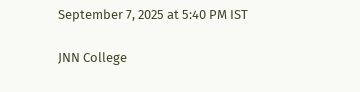September 7, 2025 at 5:40 PM IST

JNN College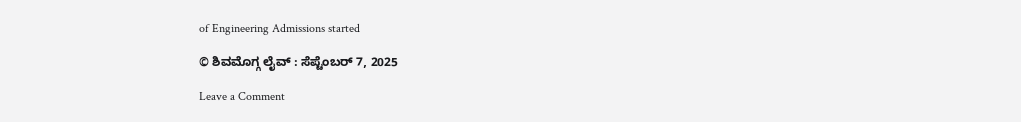of Engineering Admissions started

© ಶಿವಮೊಗ್ಗ ಲೈವ್‌ : ಸೆಪ್ಟೆಂಬರ್ 7, 2025

Leave a Comment